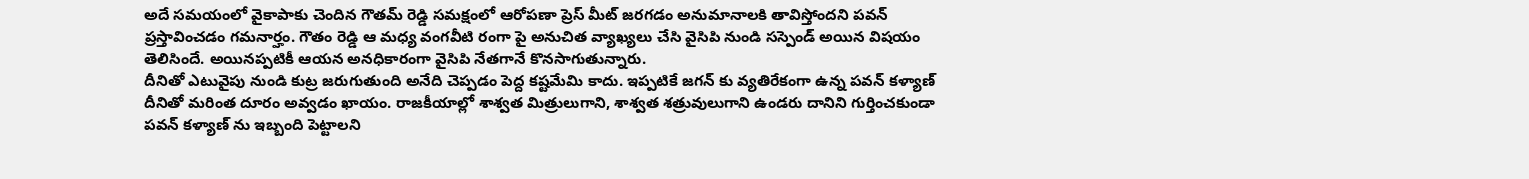అదే సమయంలో వైకాపాకు చెందిన గౌతమ్ రెడ్డి సమక్షంలో ఆరోపణా ప్రెస్ మీట్ జరగడం అనుమానాలకి తావిస్తోందని పవన్ ప్రస్తావించడం గమనార్హం. గౌతం రెడ్డి ఆ మధ్య వంగవీటి రంగా పై అనుచిత వ్యాఖ్యలు చేసి వైసిపి నుండి సస్పెండ్ అయిన విషయం తెలిసిందే. అయినప్పటికీ ఆయన అనధికారంగా వైసిపి నేతగానే కొనసాగుతున్నారు.
దీనితో ఎటువైపు నుండి కుట్ర జరుగుతుంది అనేది చెప్పడం పెద్ద కష్టమేమి కాదు. ఇప్పటికే జగన్ కు వ్యతిరేకంగా ఉన్న పవన్ కళ్యాణ్ దీనితో మరింత దూరం అవ్వడం ఖాయం. రాజకీయాల్లో శాశ్వత మిత్రులుగాని, శాశ్వత శత్రువులుగాని ఉండరు దానిని గుర్తించకుండా పవన్ కళ్యాణ్ ను ఇబ్బంది పెట్టాలని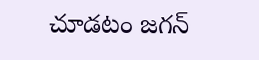చూడటం జగన్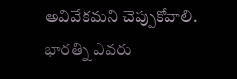అవివేకమని చెప్పుకోవాలి.
భారత్ని ఎవరు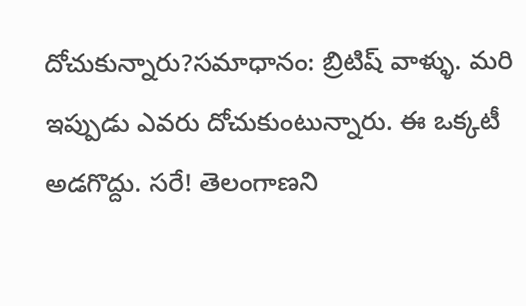దోచుకున్నారు?సమాధానం: బ్రిటిష్ వాళ్ళు. మరి ఇప్పుడు ఎవరు దోచుకుంటున్నారు. ఈ ఒక్కటీ అడగొద్దు. సరే! తెలంగాణని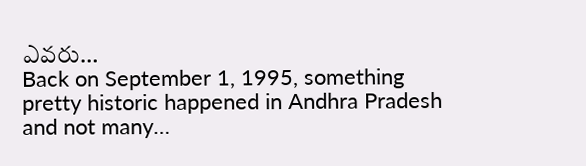ఎవరు…
Back on September 1, 1995, something pretty historic happened in Andhra Pradesh and not many…